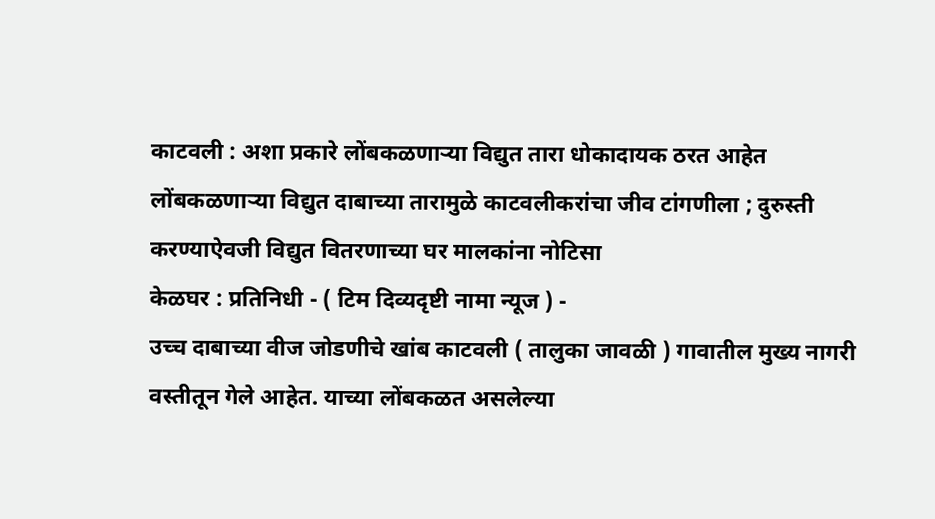काटवली : अशा प्रकारे लोंबकळणाऱ्या विद्युत तारा धोकादायक ठरत आहेत
लोंबकळणाऱ्या विद्युत दाबाच्या तारामुळे काटवलीकरांचा जीव टांगणीला ; दुरुस्ती करण्याऐवजी विद्युत वितरणाच्या घर मालकांना नोटिसा
केळघर : प्रतिनिधी - ( टिम दिव्यदृष्टी नामा न्यूज ) -
उच्च दाबाच्या वीज जोडणीचे खांब काटवली ( तालुका जावळी ) गावातील मुख्य नागरी वस्तीतून गेले आहेत. याच्या लोंबकळत असलेल्या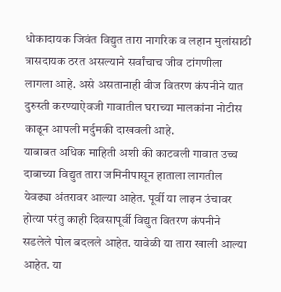धोकादायक जिवंत विद्युत तारा नागरिक व लहान मुलांसाठी त्रासदायक ठरत असल्याने सर्वांचाच जीव टांगणीला लागला आहे. असे असतानाही वीज वितरण कंपनीने यात दुरुस्ती करण्याऐवजी गावातील घराच्या मालकांना नोटीस काढून आपली मर्दुमकी दाखवली आहे.
याबाबत अधिक माहिती अशी की काटवली गावात उच्च दाबाच्या विद्युत तारा जमिनीपासून हाताला लागतील येवढ्या अंतरावर आल्या आहेत. पूर्वी या लाइन उंचावर होत्या परंतु काही दिवसापूर्वी विद्युत वितरण कंपनीने सडलेले पोल बदलले आहेत. यावेळी या तारा खाली आल्या आहेत. या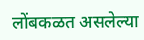लोंबकळत असलेल्या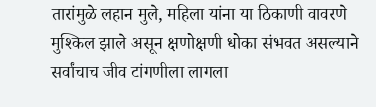तारांमुळे लहान मुले, महिला यांना या ठिकाणी वावरणे मुश्किल झाले असून क्षणोक्षणी धोका संभवत असल्याने सर्वांचाच जीव टांगणीला लागला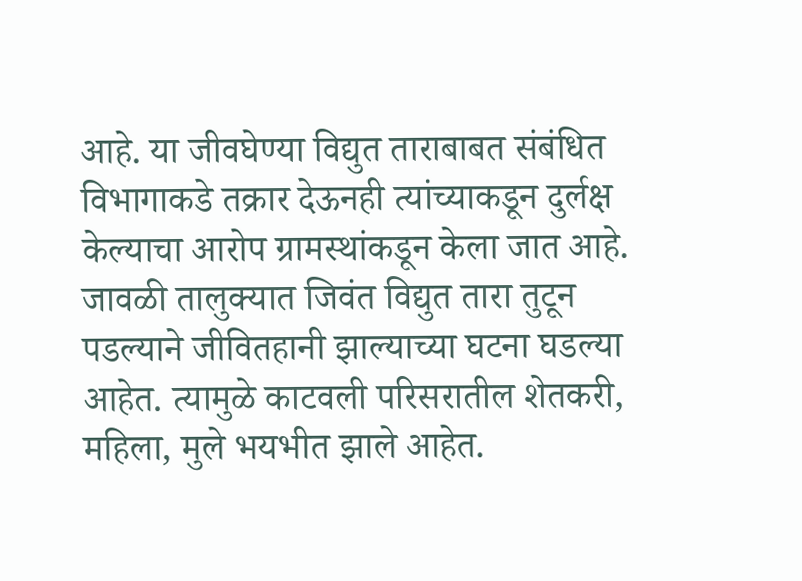आहे. या जीवघेण्या विद्युत ताराबाबत संबंधित विभागाकडे तक्रार देऊनही त्यांच्याकडून दुर्लक्ष केल्याचा आरोप ग्रामस्थांकडून केला जात आहे.
जावळी तालुक्यात जिवंत विद्युत तारा तुटून पडल्याने जीवितहानी झाल्याच्या घटना घडल्या आहेत. त्यामुळे काटवली परिसरातील शेतकरी, महिला, मुले भयभीत झाले आहेत.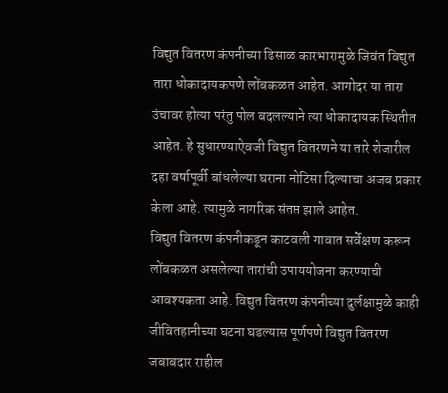विद्युत वितरण कंपनीच्या ढिसाळ कारभारामुळे जिवंत विद्युत तारा धोकादायकपणे लोंबकळत आहेत. आगोदर या तारा उंचावर होत्या परंतु पोल बदलल्याने त्या धोकादायक स्थितीत आहेत. हे सुधारण्याऐवजी विद्युत वितरणने या तारे शेजारील दहा वर्षापूर्वी बांधलेल्या घराना नोटिसा दिल्याचा अजब प्रकार केला आहे. त्यामुळे नागरिक संतप्त झाले आहेत.
विद्युत वितरण कंपनीकडून काटवली गावात सर्वेक्षण करून लोंबकळत असलेल्या तारांची उपाययोजना करण्याची आवश्यकता आहे. विद्युत वितरण कंपनीच्या दुर्लक्षामुळे काही जीवितहानीच्या घटना घडल्यास पूर्णपणे विद्युत वितरण जबाबदार राहील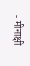- मीनाक्षी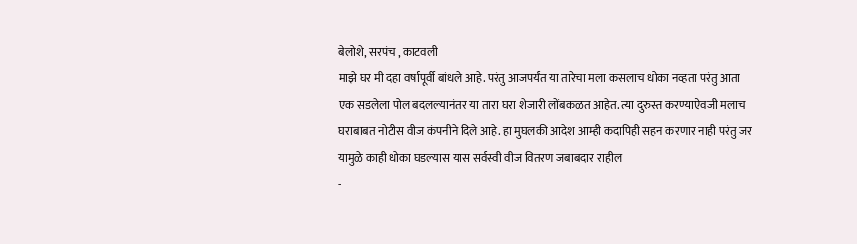बेलोशे, सरपंच , काटवली
माझे घर मी दहा वर्षापूर्वी बांधले आहे. परंतु आजपर्यंत या तारेचा मला कसलाच धोका नव्हता परंतु आता एक सडलेला पोल बदलल्यानंतर या तारा घरा शेजारी लोंबकळत आहेत. त्या दुरुस्त करण्याऐवजी मलाच घराबाबत नोटीस वीज कंपनीने दिले आहे. हा मुघलकी आदेश आम्ही कदापिही सहन करणार नाही परंतु जर यामुळे काही धोका घडल्यास यास सर्वस्वी वीज वितरण जबाबदार राहील
-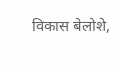विकास बेलोशे,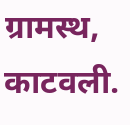ग्रामस्थ, काटवली.